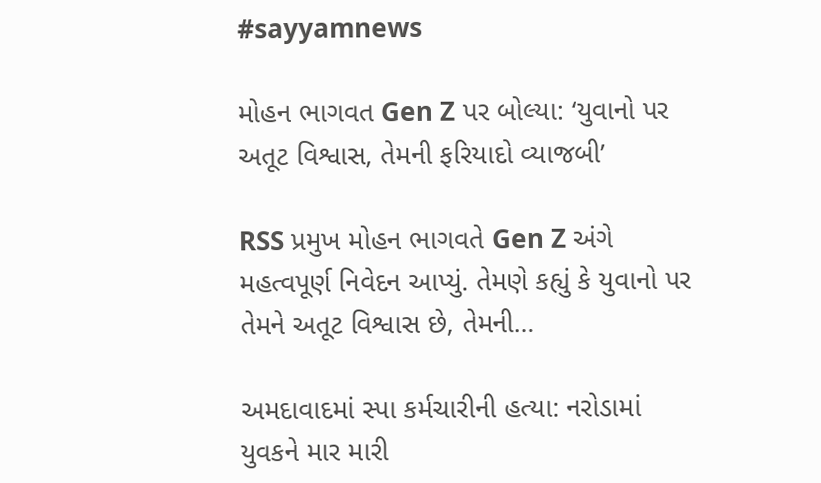#sayyamnews

મોહન ભાગવત Gen Z પર બોલ્યા: ‘યુવાનો પર અતૂટ વિશ્વાસ, તેમની ફરિયાદો વ્યાજબી’

RSS પ્રમુખ મોહન ભાગવતે Gen Z અંગે મહત્વપૂર્ણ નિવેદન આપ્યું. તેમણે કહ્યું કે યુવાનો પર તેમને અતૂટ વિશ્વાસ છે, તેમની…

અમદાવાદમાં સ્પા કર્મચારીની હત્યા: નરોડામાં યુવકને માર મારી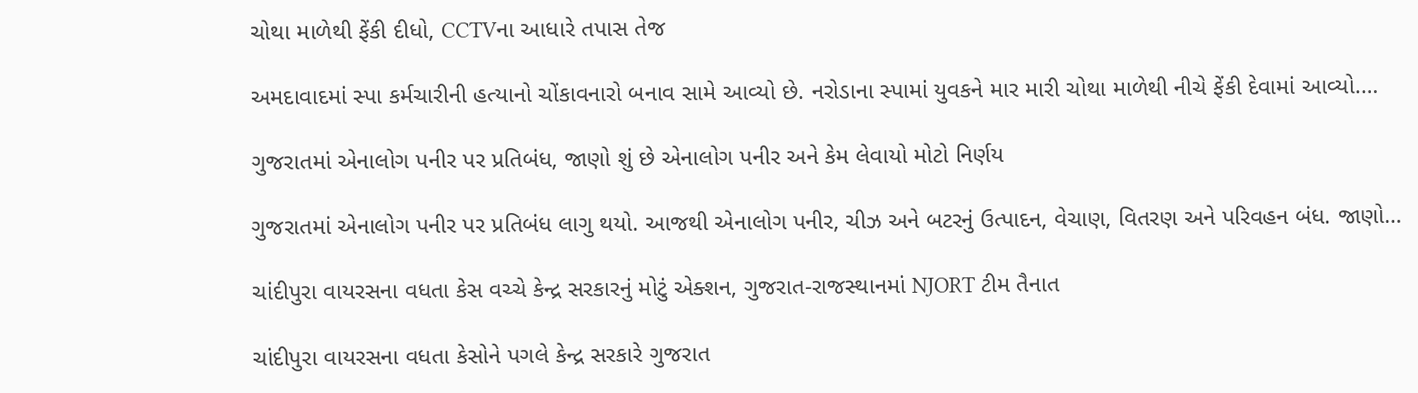ચોથા માળેથી ફેંકી દીધો, CCTVના આધારે તપાસ તેજ

અમદાવાદમાં સ્પા કર્મચારીની હત્યાનો ચોંકાવનારો બનાવ સામે આવ્યો છે. નરોડાના સ્પામાં યુવકને માર મારી ચોથા માળેથી નીચે ફેંકી દેવામાં આવ્યો.…

ગુજરાતમાં એનાલોગ પનીર પર પ્રતિબંધ, જાણો શું છે એનાલોગ પનીર અને કેમ લેવાયો મોટો નિર્ણય

ગુજરાતમાં એનાલોગ પનીર પર પ્રતિબંધ લાગુ થયો. આજથી એનાલોગ પનીર, ચીઝ અને બટરનું ઉત્પાદન, વેચાણ, વિતરણ અને પરિવહન બંધ. જાણો…

ચાંદીપુરા વાયરસના વધતા કેસ વચ્ચે કેન્દ્ર સરકારનું મોટું એક્શન, ગુજરાત-રાજસ્થાનમાં NJORT ટીમ તૈનાત

ચાંદીપુરા વાયરસના વધતા કેસોને પગલે કેન્દ્ર સરકારે ગુજરાત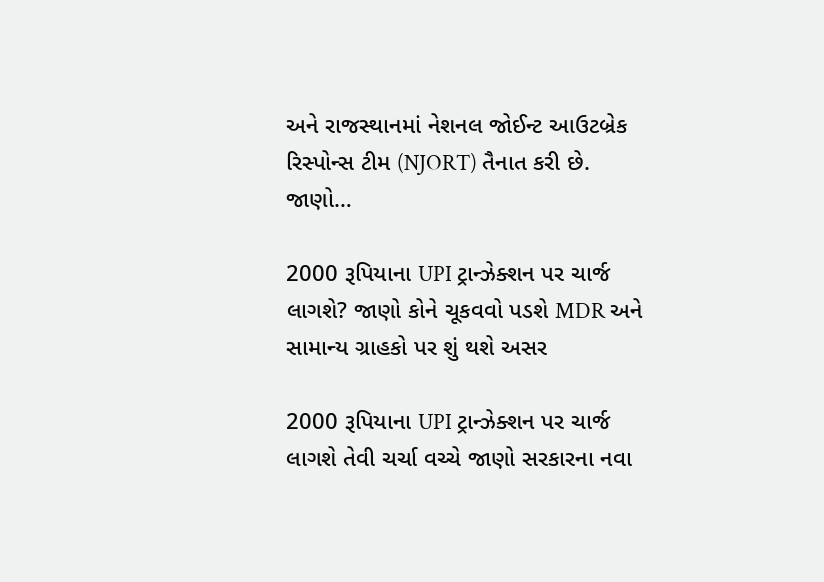અને રાજસ્થાનમાં નેશનલ જોઈન્ટ આઉટબ્રેક રિસ્પોન્સ ટીમ (NJORT) તૈનાત કરી છે. જાણો…

2000 રૂપિયાના UPI ટ્રાન્ઝેક્શન પર ચાર્જ લાગશે? જાણો કોને ચૂકવવો પડશે MDR અને સામાન્ય ગ્રાહકો પર શું થશે અસર

2000 રૂપિયાના UPI ટ્રાન્ઝેક્શન પર ચાર્જ લાગશે તેવી ચર્ચા વચ્ચે જાણો સરકારના નવા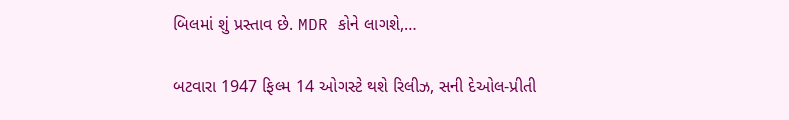બિલમાં શું પ્રસ્તાવ છે. MDR કોને લાગશે,…

બટવારા 1947 ફિલ્મ 14 ઓગસ્ટે થશે રિલીઝ, સની દેઓલ-પ્રીતી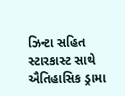ઝિન્ટા સહિત સ્ટારકાસ્ટ સાથે ઐતિહાસિક ડ્રામા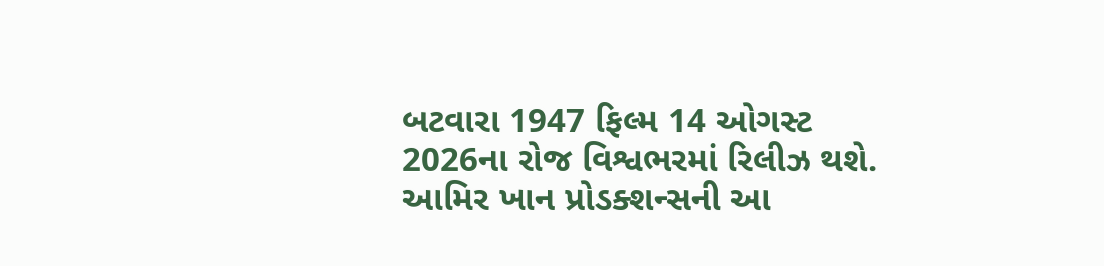બટવારા 1947 ફિલ્મ 14 ઓગસ્ટ 2026ના રોજ વિશ્વભરમાં રિલીઝ થશે. આમિર ખાન પ્રોડક્શન્સની આ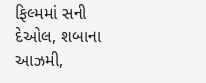ફિલ્મમાં સની દેઓલ, શબાના આઝમી,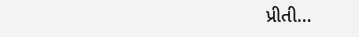પ્રીતી…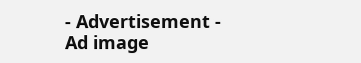- Advertisement -
Ad image